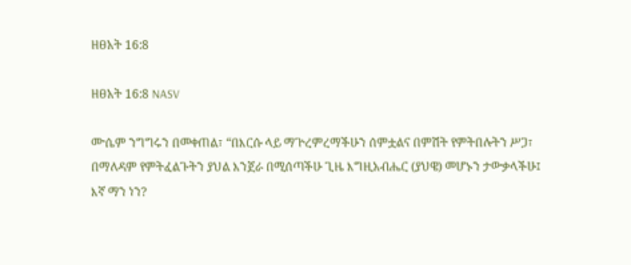ዘፀአት 16:8

ዘፀአት 16:8 NASV

ሙሴም ንግግሩን በመቀጠል፣ “በእርሱ ላይ ማጕረምረማችሁን ሰምቷልና በምሽት የምትበሉትን ሥጋ፣ በማለዳም የምትፈልጉትን ያህል እንጀራ በሚሰጣችሁ ጊዜ እግዚአብሔር (ያህዌ) መሆኑን ታውቃላችሁ፤ እኛ ማን ነን?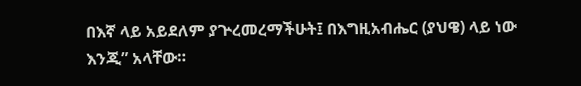በእኛ ላይ አይደለም ያጕረመረማችሁት፤ በእግዚአብሔር (ያህዌ) ላይ ነው እንጂ” አላቸው።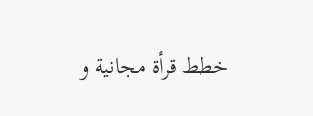خطط قرأة مجانية و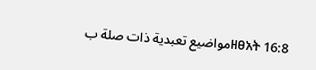مواضيع تعبدية ذات صلة بዘፀአት 16:8